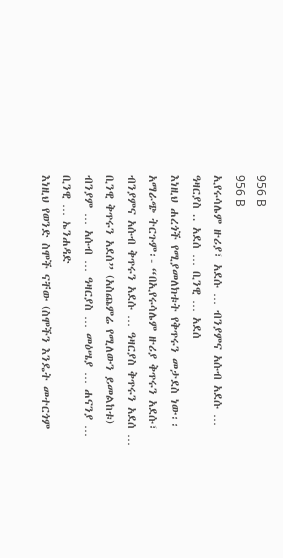956 B
956 B
ኢየሩሳሌም ዙሪያ፣ አደሱ … ብንያምና አሱብ አደሱ … ዓዛርያስ .. አደሰ … ቢንዊ … አደሰ
እነዚህ ሐረጎች የሚያመለክቱት የቅጥሩን መታደስ ነው፡፡ አማራጭ ትርጉም፡- “በኢየሩሳሌም ዙሪያ ቅጥሩን አደሱ፣ ብንያምና አሱብ ቅጥሩን አደሱ … ዓዛርያስ ቅጥሩን አደሰ … ቢንዊ ቅጥሩን አደሰ” (አስጨምሬ የሚለውን ይመልከቱ)
ብንያም … አሱብ … ዓዛርያስ … መዕሤያ … ሐናንያ … ቢንዊ … ኤንሐዳድ
እነዚህ የወንድ ስሞች ናቸው (ስሞችን እንዴት መተርጎም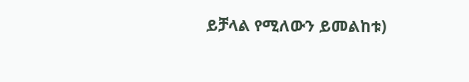ይቻላል የሚለውን ይመልከቱ)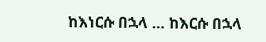ከእነርሱ በኋላ … ከእርሱ በኋላ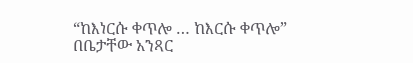“ከእነርሱ ቀጥሎ … ከእርሱ ቀጥሎ”
በቤታቸው አንጻር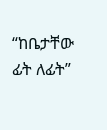“ከቤታቸው ፊት ለፊት”